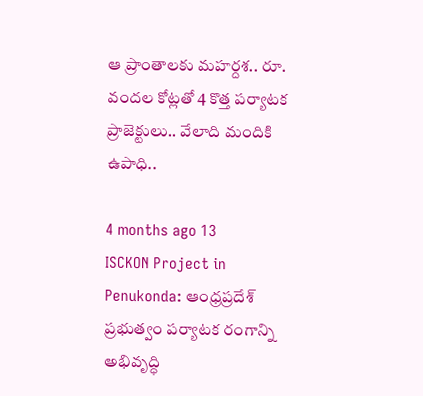ఆ ప్రాంతాలకు మహర్దశ.. రూ. వందల కోట్లతో 4 కొత్త పర్యాటక ప్రాజెక్టులు.. వేలాది మందికి ఉపాధి..

4 months ago 13
ISCKON Project in Penukonda: ఆంధ్రప్రదేశ్ ప్రభుత్వం పర్యాటక రంగాన్ని అభివృద్ధి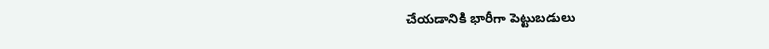చేయడానికి భారీగా పెట్టుబడులు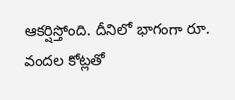ఆకర్షిస్తోంది. దీనిలో భాగంగా రూ. వందల కోట్లతో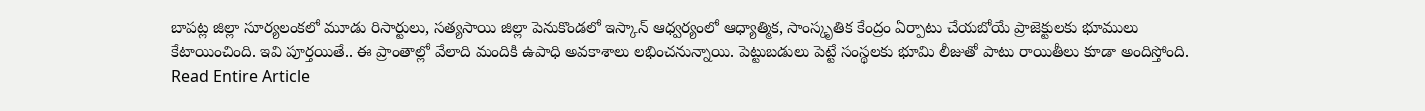బాపట్ల జిల్లా సూర్యలంకలో మూడు రిసార్టులు, సత్యసాయి జిల్లా పెనుకొండలో ఇస్కాన్ ఆధ్వర్యంలో ఆధ్యాత్మిక, సాంస్కృతిక కేంద్రం ఏర్పాటు చేయబోయే ప్రాజెక్టులకు భూములు కేటాయించింది. ఇవి పూర్తయితే.. ఈ ప్రాంతాల్లో వేలాది మందికి ఉపాధి అవకాశాలు లభించనున్నాయి. పెట్టుబడులు పెట్టే సంస్థలకు భూమి లీజుతో పాటు రాయితీలు కూడా అందిస్తోంది.
Read Entire Article